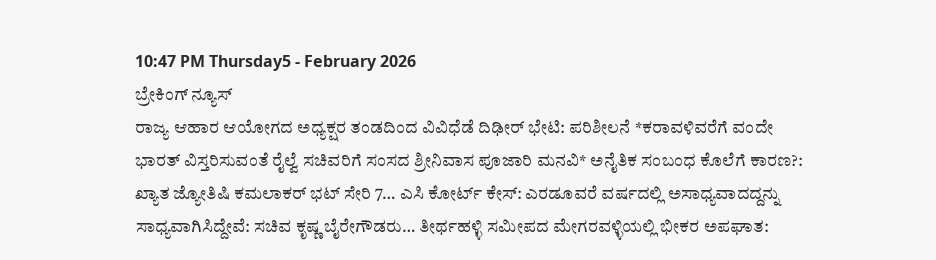10:47 PM Thursday5 - February 2026
ಬ್ರೇಕಿಂಗ್ ನ್ಯೂಸ್
ರಾಜ್ಯ ಆಹಾರ ಆಯೋಗದ ಅಧ್ಯಕ್ಷರ ತಂಡದಿಂದ ವಿವಿಧೆಡೆ ದಿಢೀರ್ ಭೇಟಿ: ಪರಿಶೀಲನೆ *ಕರಾವಳಿವರೆಗೆ ವಂದೇ ಭಾರತ್ ವಿಸ್ತರಿಸುವಂತೆ ರೈಲ್ವೆ ಸಚಿವರಿಗೆ ಸಂಸದ ಶ್ರೀನಿವಾಸ ಪೂಜಾರಿ ಮನವಿ* ಅನೈತಿಕ ಸಂಬಂಧ ಕೊಲೆಗೆ ಕಾರಣ?: ಖ್ಯಾತ ಜ್ಯೋತಿಷಿ ಕಮಲಾಕರ್ ಭಟ್ ಸೇರಿ 7… ಎಸಿ ಕೋರ್ಟ್ ಕೇಸ್: ಎರಡೂವರೆ ವರ್ಷದಲ್ಲಿ ಅಸಾಧ್ಯವಾದದ್ದನ್ನು ಸಾಧ್ಯವಾಗಿಸಿದ್ದೇವೆ: ಸಚಿವ ಕೃಷ್ಣ ಬೈರೇಗೌಡರು… ತೀರ್ಥಹಳ್ಳಿ ಸಮೀಪದ ಮೇಗರವಳ್ಳಿಯಲ್ಲಿ ಭೀಕರ ಅಪಘಾತ: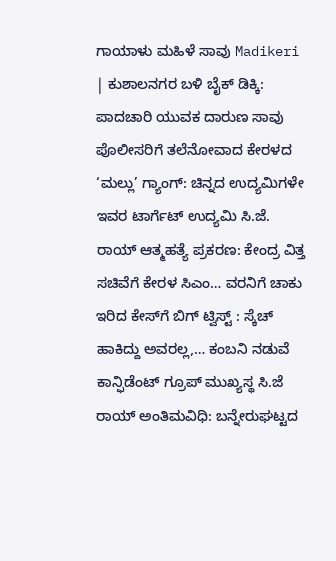ಗಾಯಾಳು ಮಹಿಳೆ ಸಾವು Madikeri | ಕುಶಾಲನಗರ ಬಳಿ ಬೈಕ್ ಡಿಕ್ಕಿ: ಪಾದಚಾರಿ ಯುವಕ ದಾರುಣ ಸಾವು ಪೊಲೀಸರಿಗೆ ತಲೆನೋವಾದ ಕೇರಳದ ‘ಮಲ್ಲು’ ಗ್ಯಾಂಗ್: ಚಿನ್ನದ ಉದ್ಯಮಿಗಳೇ ಇವರ ಟಾರ್ಗೆಟ್ ಉದ್ಯಮಿ ಸಿ.ಜೆ. ರಾಯ್ ಆತ್ಮಹತ್ಯೆ ಪ್ರಕರಣ: ಕೇಂದ್ರ ವಿತ್ತ ಸಚಿವೆಗೆ ಕೇರಳ ಸಿಎಂ… ವರನಿಗೆ ಚಾಕು ಇರಿದ ಕೇಸ್‌ಗೆ ಬಿಗ್ ಟ್ವಿಸ್ಟ್ : ಸ್ಕೆಚ್ ಹಾಕಿದ್ದು ಅವರಲ್ಲ,… ಕಂಬನಿ ನಡುವೆ ಕಾನ್ಫಿಡೆಂಟ್ ಗ್ರೂಪ್ ಮುಖ್ಯಸ್ಥ ಸಿ.ಜೆ ರಾಯ್‌ ಅಂತಿಮವಿಧಿ: ಬನ್ನೇರುಘಟ್ಟದ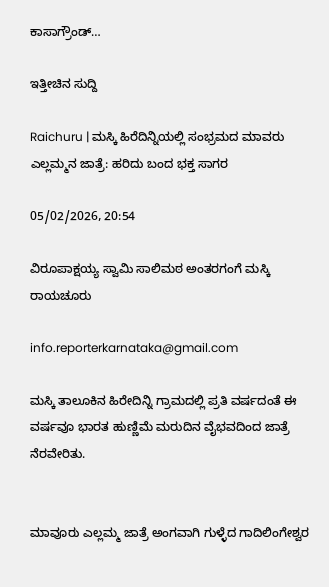ಕಾಸಾಗ್ರೌಂಡ್…

ಇತ್ತೀಚಿನ ಸುದ್ದಿ

Raichuru | ಮಸ್ಕಿ ಹಿರೆದಿನ್ನಿಯಲ್ಲಿ ಸಂಭ್ರಮದ ಮಾವರು ಎಲ್ಲಮ್ಮನ ಜಾತ್ರೆ: ಹರಿದು ಬಂದ ಭಕ್ತ ಸಾಗರ

05/02/2026, 20:54

ವಿರೂಪಾಕ್ಷಯ್ಯ ಸ್ವಾಮಿ ಸಾಲಿಮಠ ಅಂತರಗಂಗೆ ಮಸ್ಕಿ ರಾಯಚೂರು

info.reporterkarnataka@gmail.com

ಮಸ್ಕಿ ತಾಲೂಕಿನ ಹಿರೇದಿನ್ನಿ ಗ್ರಾಮದಲ್ಲಿ ಪ್ರತಿ ವರ್ಷದಂತೆ ಈ ವರ್ಷವೂ ಭಾರತ ಹುಣ್ಣಿಮೆ ಮರುದಿನ ವೈಭವದಿಂದ ಜಾತ್ರೆ ನೆರವೇರಿತು.


ಮಾವೂರು ಎಲ್ಲಮ್ಮ ಜಾತ್ರೆ ಅಂಗವಾಗಿ ಗುಳ್ಳೆದ ಗಾದಿಲಿಂಗೇಶ್ವರ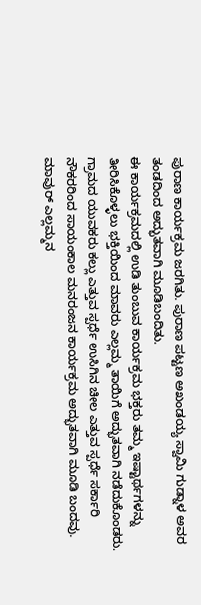ಪುರಾಣ ಕಾರ್ಯಕ್ರಮ ಜರಗಿತು. ಪುರಾಣ ಪಟ್ಟಣ ಅಖಂಡಯ್ಯ ಸ್ವಾಮಿ ಗುಡ್ನಾಳ ಅವರ ತಂಡದಿಂದ ಅದ್ಭುತವಾಗಿ ಮೂಡಿಬಂದಿತು.
ಈ ಕಾರ್ಯಕ್ರಮದಲ್ಲಿ ಉಡಿ ತುಂಬುವ ಕಾರ್ಯಕ್ರಮ ಭಕ್ತರು ತಮ್ಮ ಇಷ್ಟಾರ್ಥಗಳನ್ನು ತೀರಿಸಿಕೊಳ್ಳಲು ಭಕ್ತಿಯಿಂದ ಮಾವರು ಎಲ್ಲಮ್ಮ ತಾಯಿಗೆ ಅದ್ಭುತವಾಗಿ ನಡೆದುಕೊಂಡರು.
ಗ್ರಾಮದ ಯುವಕರು ಕಲ್ಲು ಎತ್ತುವ ಸ್ಪರ್ಧೆ ಉಸಿಗಿನ ಚೀಲ ಎತ್ತುವ ಸ್ಪರ್ಧೆ ಸರ್ಕಾರಿ ನೌಕರರಿಂದ ಸಾಯಂಕಾಲ ಮನರಂಜನ ಕಾರ್ಯಕ್ರಮ ಅದ್ಭುತವಾಗಿ ಮೂಡಿ ಬಂದವು. ಮಾವುರ್ ಎಲ್ಲಮ್ಮನ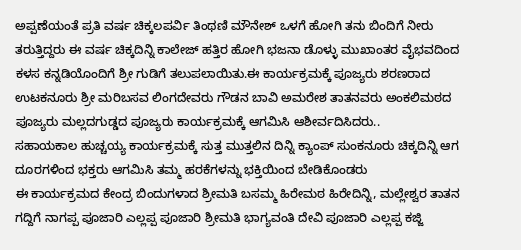ಅಪ್ಪಣೆಯಂತೆ ಪ್ರತಿ ವರ್ಷ ಚಿಕ್ಕಲಪರ್ವಿ ತಿಂಥಣಿ ಮೌನೇಶ್ ಒಳಗೆ ಹೋಗಿ ತನು ಬಿಂದಿಗೆ ನೀರು ತರುತ್ತಿದ್ದರು ಈ ವರ್ಷ ಚಿಕ್ಕದಿನ್ನಿ ಕಾಲೇಜ್ ಹತ್ತಿರ ಹೋಗಿ ಭಜನಾ ಡೊಳ್ಳು ಮುಖಾಂತರ ವೈಭವದಿಂದ ಕಳಸ ಕನ್ನಡಿಯೊಂದಿಗೆ ಶ್ರೀ ಗುಡಿಗೆ ತಲುಪಲಾಯಿತು.ಈ ಕಾರ್ಯಕ್ರಮಕ್ಕೆ ಪೂಜ್ಯರು ಶರಣರಾದ ಉಟಕನೂರು ಶ್ರೀ ಮರಿಬಸವ ಲಿಂಗದೇವರು ಗೌಡನ ಬಾವಿ ಅಮರೇಶ ತಾತನವರು ಅಂಕಲಿಮಠದ ಪೂಜ್ಯರು ಮಲ್ಲದಗುಡ್ಡದ ಪೂಜ್ಯರು ಕಾರ್ಯಕ್ರಮಕ್ಕೆ ಆಗಮಿಸಿ ಆಶೀರ್ವದಿಸಿದರು..
ಸಹಾಯಕಾಲ ಹುಚ್ಚಯ್ಯ ಕಾರ್ಯಕ್ರಮಕ್ಕೆ ಸುತ್ತ ಮುತ್ತಲಿನ ದಿನ್ನಿ ಕ್ಯಾಂಪ್ ಸುಂಕನೂರು ಚಿಕ್ಕದಿನ್ನಿ ಆಗ ದೂರಗಳಿಂದ ಭಕ್ತರು ಆಗಮಿಸಿ ತಮ್ಮ ಹರಕೆಗಳನ್ನು ಭಕ್ತಿಯಿಂದ ಬೇಡಿಕೊಂಡರು
ಈ ಕಾರ್ಯಕ್ರಮದ ಕೇಂದ್ರ ಬಿಂದುಗಳಾದ ಶ್ರೀಮತಿ ಬಸಮ್ಮ ಹಿರೇಮಠ ಹಿರೇದಿನ್ನಿ, ಮಲ್ಲೇಶ್ವರ ತಾತನ ಗದ್ದಿಗೆ ನಾಗಪ್ಪ ಪೂಜಾರಿ ಎಲ್ಲಪ್ಪ ಪೂಜಾರಿ ಶ್ರೀಮತಿ ಭಾಗ್ಯವಂತಿ ದೇವಿ ಪೂಜಾರಿ ಎಲ್ಲಪ್ಪ ಕಜ್ಜಿ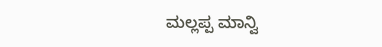ಮಲ್ಲಪ್ಪ ಮಾನ್ವಿ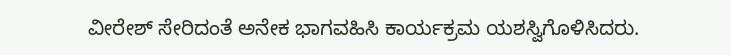ವೀರೇಶ್ ಸೇರಿದಂತೆ ಅನೇಕ ಭಾಗವಹಿಸಿ ಕಾರ್ಯಕ್ರಮ ಯಶಸ್ವಿಗೊಳಿಸಿದರು.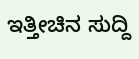ಇತ್ತೀಚಿನ ಸುದ್ದಿ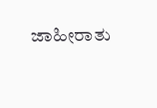ಜಾಹೀರಾತು